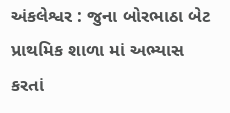અંકલેશ્વર : જુના બોરભાઠા બેટ પ્રાથમિક શાળા માં અભ્યાસ કરતાં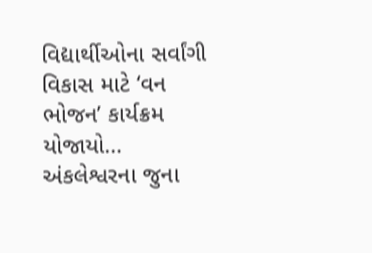વિદ્યાર્થીઓના સર્વાંગી વિકાસ માટે ‘વન ભોજન’ કાર્યક્રમ યોજાયો…
અંકલેશ્વરના જુના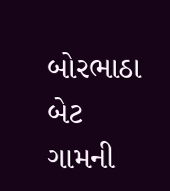બોરભાઠા બેટ ગામની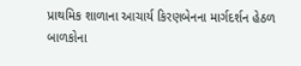પ્રાથમિક શાળાના આચાર્ય કિરણબેનના માર્ગદર્શન હેઠળ બાળકોના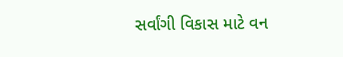સર્વાંગી વિકાસ માટે વન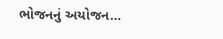ભોજનનું અયોજન…